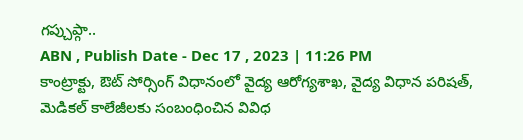గప్చుప్గా..
ABN , Publish Date - Dec 17 , 2023 | 11:26 PM
కాంట్రాక్టు, ఔట్ సోర్సింగ్ విధానంలో వైద్య ఆరోగ్యశాఖ, వైద్య విధాన పరిషత్, మెడికల్ కాలేజీలకు సంబంధించిన వివిధ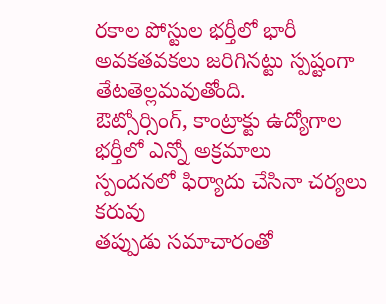రకాల పోస్టుల భర్తీలో భారీ అవకతవకలు జరిగినట్టు స్పష్టంగా తేటతెల్లమవుతోంది.
ఔట్సోర్సింగ్, కాంట్రాక్టు ఉద్యోగాల భర్తీలో ఎన్నో అక్రమాలు
స్పందనలో ఫిర్యాదు చేసినా చర్యలు కరువు
తప్పుడు సమాచారంతో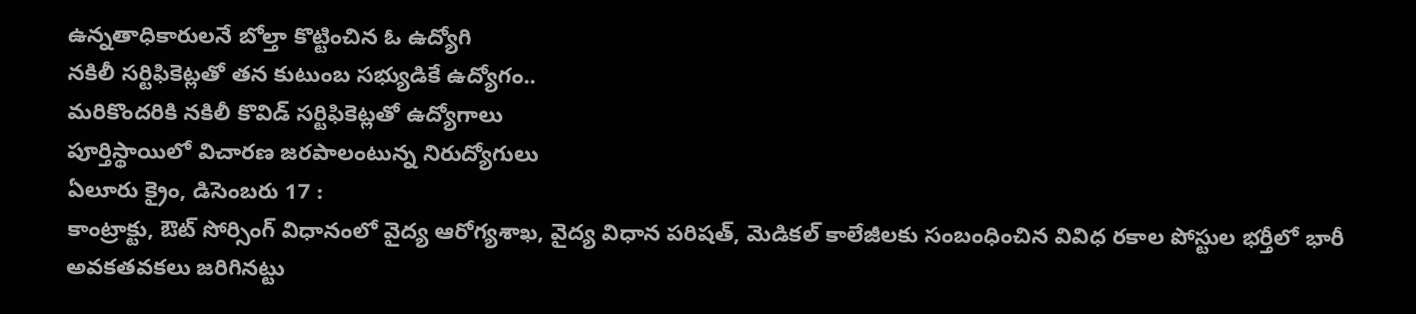ఉన్నతాధికారులనే బోల్తా కొట్టించిన ఓ ఉద్యోగి
నకిలీ సర్టిఫికెట్లతో తన కుటుంబ సభ్యుడికే ఉద్యోగం..
మరికొందరికి నకిలీ కొవిడ్ సర్టిఫికెట్లతో ఉద్యోగాలు
పూర్తిస్థాయిలో విచారణ జరపాలంటున్న నిరుద్యోగులు
ఏలూరు క్రైం, డిసెంబరు 17 :
కాంట్రాక్టు, ఔట్ సోర్సింగ్ విధానంలో వైద్య ఆరోగ్యశాఖ, వైద్య విధాన పరిషత్, మెడికల్ కాలేజీలకు సంబంధించిన వివిధ రకాల పోస్టుల భర్తీలో భారీ అవకతవకలు జరిగినట్టు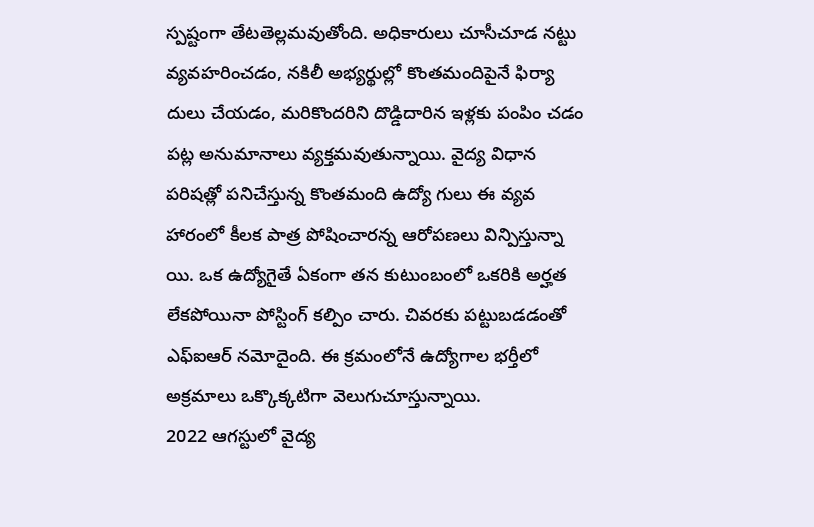స్పష్టంగా తేటతెల్లమవుతోంది. అధికారులు చూసీచూడ నట్టు వ్యవహరించడం, నకిలీ అభ్యర్థుల్లో కొంతమందిపైనే ఫిర్యా దులు చేయడం, మరికొందరిని దొడ్డిదారిన ఇళ్లకు పంపిం చడం పట్ల అనుమానాలు వ్యక్తమవుతున్నాయి. వైద్య విధాన పరిషత్లో పనిచేస్తున్న కొంతమంది ఉద్యో గులు ఈ వ్యవ హారంలో కీలక పాత్ర పోషించారన్న ఆరోపణలు విన్పిస్తున్నా యి. ఒక ఉద్యోగైతే ఏకంగా తన కుటుంబంలో ఒకరికి అర్హత లేకపోయినా పోస్టింగ్ కల్పిం చారు. చివరకు పట్టుబడడంతో ఎఫ్ఐఆర్ నమోదైంది. ఈ క్రమంలోనే ఉద్యోగాల భర్తీలో అక్రమాలు ఒక్కొక్కటిగా వెలుగుచూస్తున్నాయి.
2022 ఆగస్టులో వైద్య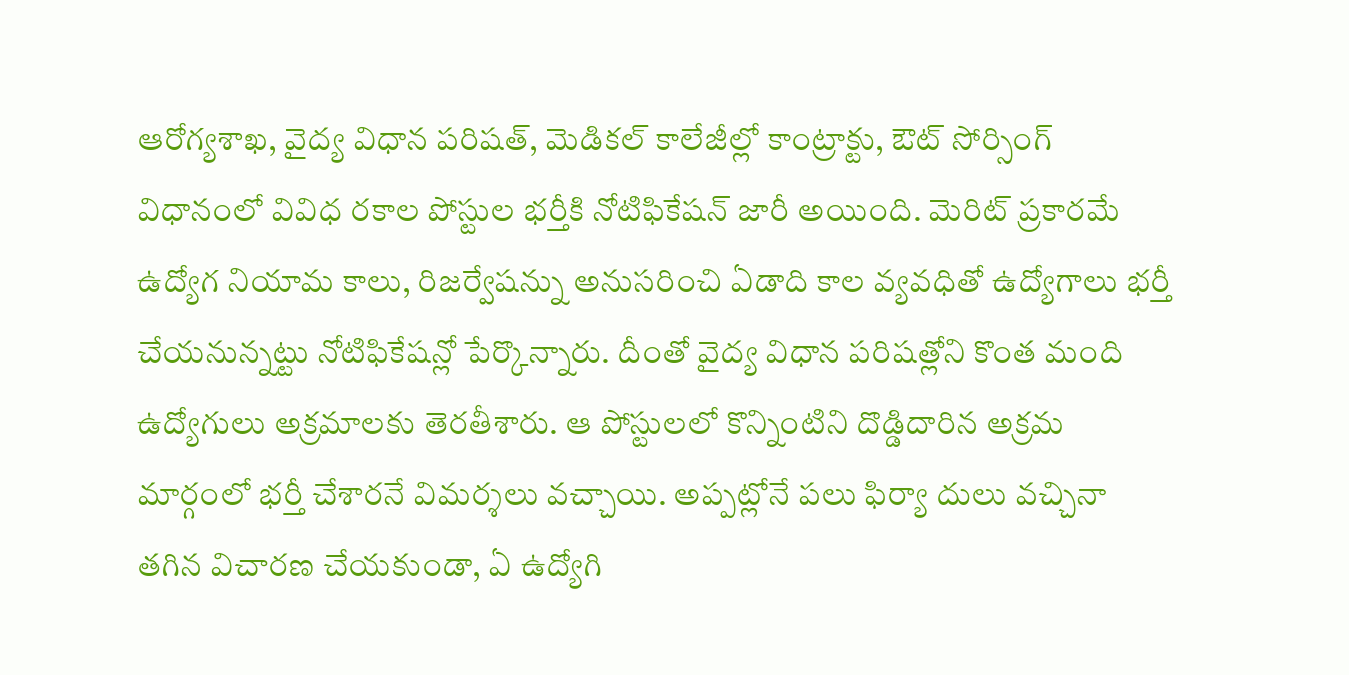ఆరోగ్యశాఖ, వైద్య విధాన పరిషత్, మెడికల్ కాలేజీల్లో కాంట్రాక్టు, ఔట్ సోర్సింగ్ విధానంలో వివిధ రకాల పోస్టుల భర్తీకి నోటిఫికేషన్ జారీ అయింది. మెరిట్ ప్రకారమే ఉద్యోగ నియామ కాలు, రిజర్వేషన్ను అనుసరించి ఏడాది కాల వ్యవధితో ఉద్యోగాలు భర్తీ చేయనున్నట్టు నోటిఫికేషన్లో పేర్కొన్నారు. దీంతో వైద్య విధాన పరిషత్లోని కొంత మంది ఉద్యోగులు అక్రమాలకు తెరతీశారు. ఆ పోస్టులలో కొన్నింటిని దొడ్డిదారిన అక్రమ మార్గంలో భర్తీ చేశారనే విమర్శలు వచ్చాయి. అప్పట్లోనే పలు ఫిర్యా దులు వచ్చినా తగిన విచారణ చేయకుండా, ఏ ఉద్యోగి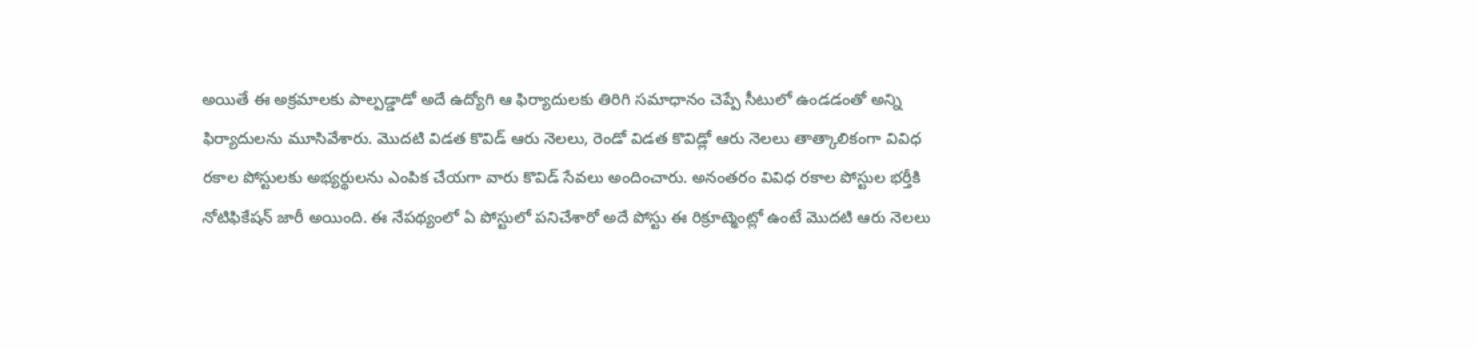అయితే ఈ అక్రమాలకు పాల్పడ్డాడో అదే ఉద్యోగి ఆ ఫిర్యాదులకు తిరిగి సమాధానం చెప్పే సీటులో ఉండడంతో అన్ని ఫిర్యాదులను మూసివేశారు. మొదటి విడత కొవిడ్ ఆరు నెలలు, రెండో విడత కొవిడ్లో ఆరు నెలలు తాత్కాలికంగా వివిధ రకాల పోస్టులకు అభ్యర్థులను ఎంపిక చేయగా వారు కొవిడ్ సేవలు అందించారు. అనంతరం వివిధ రకాల పోస్టుల భర్తీకి నోటిఫికేషన్ జారీ అయింది. ఈ నేపథ్యంలో ఏ పోస్టులో పనిచేశారో అదే పోస్టు ఈ రిక్రూట్మెంట్లో ఉంటే మొదటి ఆరు నెలలు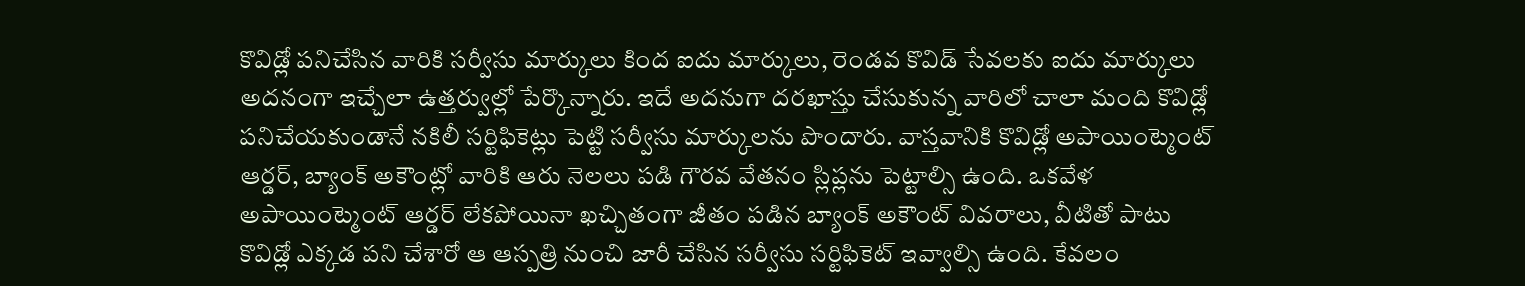కొవిడ్లో పనిచేసిన వారికి సర్వీసు మార్కులు కింద ఐదు మార్కులు, రెండవ కొవిడ్ సేవలకు ఐదు మార్కులు అదనంగా ఇచ్చేలా ఉత్తర్వుల్లో పేర్కొన్నారు. ఇదే అదనుగా దరఖాస్తు చేసుకున్న వారిలో చాలా మంది కొవిడ్లో పనిచేయకుండానే నకిలీ సర్టిఫికెట్లు పెట్టి సర్వీసు మార్కులను పొందారు. వాస్తవానికి కొవిడ్లో అపాయింట్మెంట్ ఆర్డర్, బ్యాంక్ అకౌంట్లో వారికి ఆరు నెలలు పడి గౌరవ వేతనం స్లిప్లను పెట్టాల్సి ఉంది. ఒకవేళ అపాయింట్మెంట్ ఆర్డర్ లేకపోయినా ఖచ్చితంగా జీతం పడిన బ్యాంక్ అకౌంట్ వివరాలు, వీటితో పాటు కొవిడ్లో ఎక్కడ పని చేశారో ఆ ఆస్పత్రి నుంచి జారీ చేసిన సర్వీసు సర్టిఫికెట్ ఇవ్వాల్సి ఉంది. కేవలం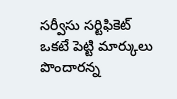సర్వీసు సర్టిఫికెట్ ఒకటే పెట్టి మార్కులు పొందారన్న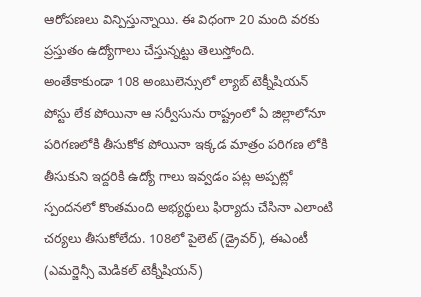ఆరోపణలు విన్పిస్తున్నాయి. ఈ విధంగా 20 మంది వరకు ప్రస్తుతం ఉద్యోగాలు చేస్తున్నట్టు తెలుస్తోంది.
అంతేకాకుండా 108 అంబులెన్సులో ల్యాబ్ టెక్నీషియన్ పోస్టు లేక పోయినా ఆ సర్వీసును రాష్ట్రంలో ఏ జిల్లాలోనూ పరిగణలోకి తీసుకోక పోయినా ఇక్కడ మాత్రం పరిగణ లోకి తీసుకుని ఇద్దరికి ఉద్యో గాలు ఇవ్వడం పట్ల అప్పట్లో స్పందనలో కొంతమంది అభ్యర్థులు ఫిర్యాదు చేసినా ఎలాంటి చర్యలు తీసుకోలేదు. 108లో పైలెట్ (డ్రైవర్), ఈఎంటీ (ఎమర్జెన్సీ మెడికల్ టెక్నీషియన్)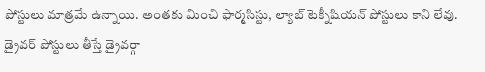పోస్టులు మాత్రమే ఉన్నాయి. అంతకు మించి ఫార్మసిస్టు, ల్యాబ్ టెక్నీషియన్ పోస్టులు కాని లేవు. డ్రైవర్ పోస్టులు తీస్తే డ్రైవర్గా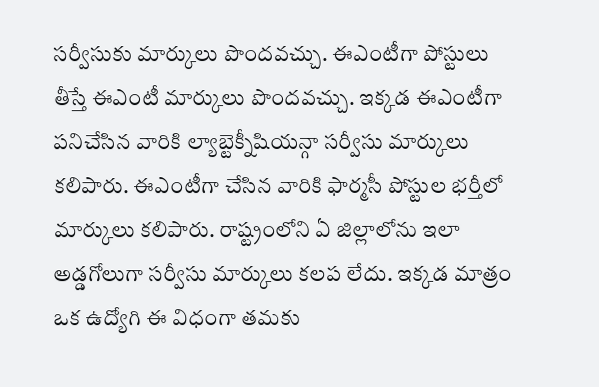సర్వీసుకు మార్కులు పొందవచ్చు. ఈఎంటీగా పోస్టులు తీస్తే ఈఎంటీ మార్కులు పొందవచ్చు. ఇక్కడ ఈఎంటీగా పనిచేసిన వారికి ల్యాబ్టెక్నీషియన్గా సర్వీసు మార్కులు కలిపారు. ఈఎంటీగా చేసిన వారికి ఫార్మసీ పోస్టుల భర్తీలో మార్కులు కలిపారు. రాష్ట్రంలోని ఏ జిల్లాలోను ఇలా అడ్డగోలుగా సర్వీసు మార్కులు కలప లేదు. ఇక్కడ మాత్రం ఒక ఉద్యోగి ఈ విధంగా తమకు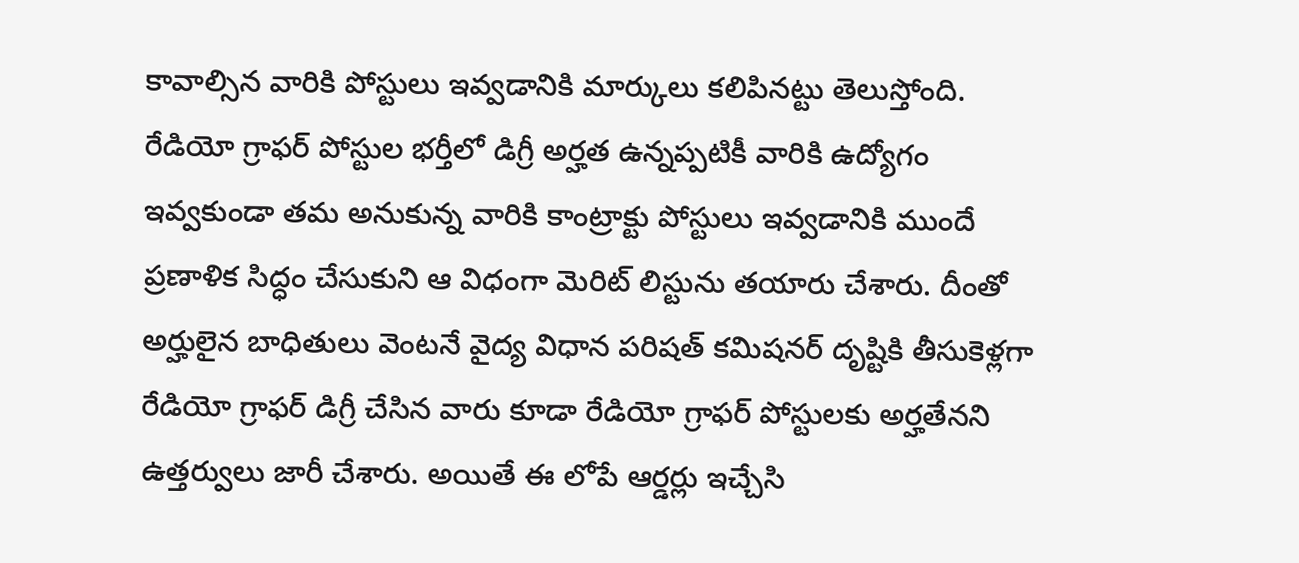కావాల్సిన వారికి పోస్టులు ఇవ్వడానికి మార్కులు కలిపినట్టు తెలుస్తోంది. రేడియో గ్రాఫర్ పోస్టుల భర్తీలో డిగ్రీ అర్హత ఉన్నప్పటికీ వారికి ఉద్యోగం ఇవ్వకుండా తమ అనుకున్న వారికి కాంట్రాక్టు పోస్టులు ఇవ్వడానికి ముందే ప్రణాళిక సిద్ధం చేసుకుని ఆ విధంగా మెరిట్ లిస్టును తయారు చేశారు. దీంతో అర్హులైన బాధితులు వెంటనే వైద్య విధాన పరిషత్ కమిషనర్ దృష్టికి తీసుకెళ్లగా రేడియో గ్రాఫర్ డిగ్రీ చేసిన వారు కూడా రేడియో గ్రాఫర్ పోస్టులకు అర్హతేనని ఉత్తర్వులు జారీ చేశారు. అయితే ఈ లోపే ఆర్డర్లు ఇచ్చేసి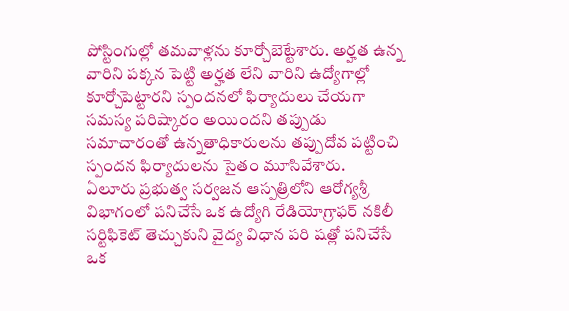పోస్టింగుల్లో తమవాళ్లను కూర్చోబెట్టేశారు. అర్హత ఉన్న వారిని పక్కన పెట్టి అర్హత లేని వారిని ఉద్యోగాల్లో కూర్చోపెట్టారని స్పందనలో ఫిర్యాదులు చేయగా సమస్య పరిష్కారం అయిందని తప్పుడు సమాచారంతో ఉన్నతాధికారులను తప్పుదోవ పట్టించి స్పందన ఫిర్యాదులను సైతం మూసివేశారు.
ఏలూరు ప్రభుత్వ సర్వజన ఆస్పత్రిలోని ఆరోగ్యశ్రీ విభాగంలో పనిచేసే ఒక ఉద్యోగి రేడియోగ్రాఫర్ నకిలీ సర్టిఫికెట్ తెచ్చుకుని వైద్య విధాన పరి షత్లో పనిచేసే ఒక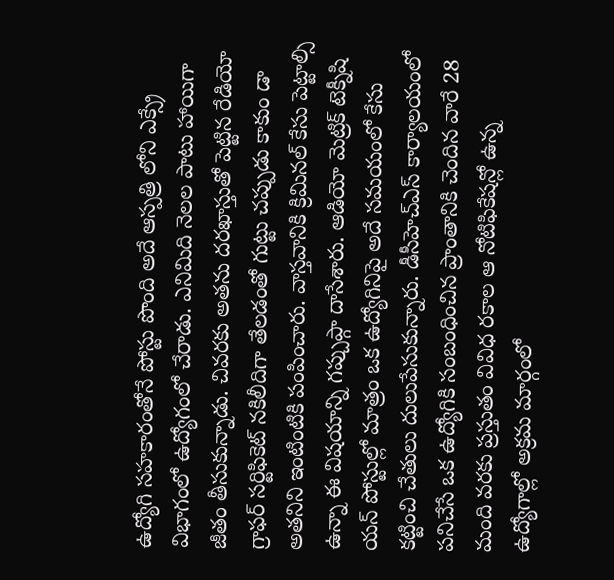ఉద్యోగి సహకారంతోనే పోస్టు పొంది అదే ఆస్పత్రి లోని ఎక్స్రే విభాగంలో ఉద్యోగంలో చేరాడు. ఎనిమిది నెలల పాటు హాయిగా జీతం తీసుకున్నాడు. చివరకు అతను దరఖాస్తుతో పెట్టిన రేడియో గ్రాఫర్ సర్టిఫికెట్ నకిలీదిగా తేలడంతో గుట్టు చప్పుడు కాకుం డా అతనిని ఇంటింటికి పంపించారు. వాస్తవానికి క్రిమినల్ కేసు పెట్టాల్సి ఉన్నా ఈ విషయాన్ని గప్చుప్గా దాసేశారు. ఆడియో మెట్రిక్ టెక్నీషి యన్ పోస్టుల్లో మాత్రం ఒక ఉద్యోగినిపై అదే సమయంలో కేసు కట్టించి చేతులు దులుపేసుకున్నారు. డీసీహెచ్ఎస్ కార్యాలయంలో పనిచేసే ఒక ఉద్యోగికి సంబంధించిన ప్రాంతానికి చెందిన వారే 28 మంది వరకు ప్రస్తుతం వివిధ రకాల ఆ నోటిఫికేషన్లో ఉన్న ఉద్యోగాల్లో అక్రమ మార్గంలో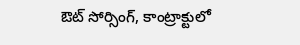ఔట్ సోర్సింగ్, కాంట్రాక్టులో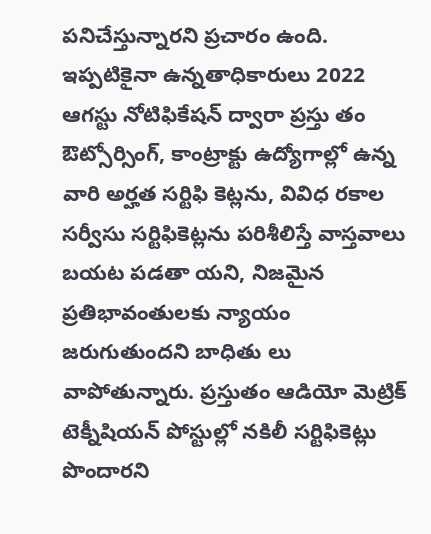పనిచేస్తున్నారని ప్రచారం ఉంది. ఇప్పటికైనా ఉన్నతాధికారులు 2022 ఆగస్టు నోటిఫికేషన్ ద్వారా ప్రస్తు తం ఔట్సోర్సింగ్, కాంట్రాక్టు ఉద్యోగాల్లో ఉన్న వారి అర్హత సర్టిఫి కెట్లను, వివిధ రకాల సర్వీసు సర్టిఫికెట్లను పరిశీలిస్తే వాస్తవాలు బయట పడతా యని, నిజమైన ప్రతిభావంతులకు న్యాయం జరుగుతుందని బాధితు లు వాపోతున్నారు. ప్రస్తుతం ఆడియో మెట్రిక్ టెక్నీషియన్ పోస్టుల్లో నకిలీ సర్టిఫికెట్లు పొందారని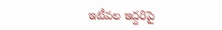ఇటీవల ఇద్దరిపై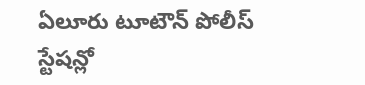ఏలూరు టూటౌన్ పోలీస్ స్టేషన్లో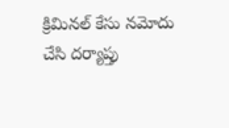క్రిమినల్ కేసు నమోదు చేసి దర్యాప్తు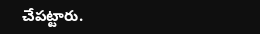చేపట్టారు.